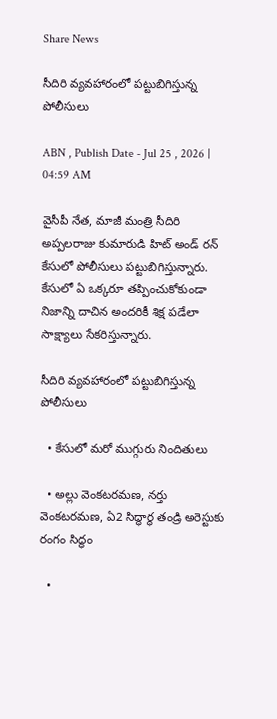Share News

సీదిరి వ్యవహారంలో పట్టుబిగిస్తున్న పోలీసులు

ABN , Publish Date - Jul 25 , 2026 | 04:59 AM

వైసీపీ నేత, మాజీ మంత్రి సీదిరి అప్పలరాజు కుమారుడి హిట్‌ అండ్‌ రన్‌ కేసులో పోలీసులు పట్టుబిగిస్తున్నారు. కేసులో ఏ ఒక్కరూ తప్పించుకోకుండా నిజాన్ని దాచిన అందరికీ శిక్ష పడేలా సాక్ష్యాలు సేకరిస్తున్నారు.

సీదిరి వ్యవహారంలో పట్టుబిగిస్తున్న పోలీసులు

  • కేసులో మరో ముగ్గురు నిందితులు

  • అల్లు వెంకటరమణ, నర్తు వెంకటరమణ, ఏ2 సిద్ధార్థ తండ్రి అరెస్టుకు రంగం సిద్ధం

  •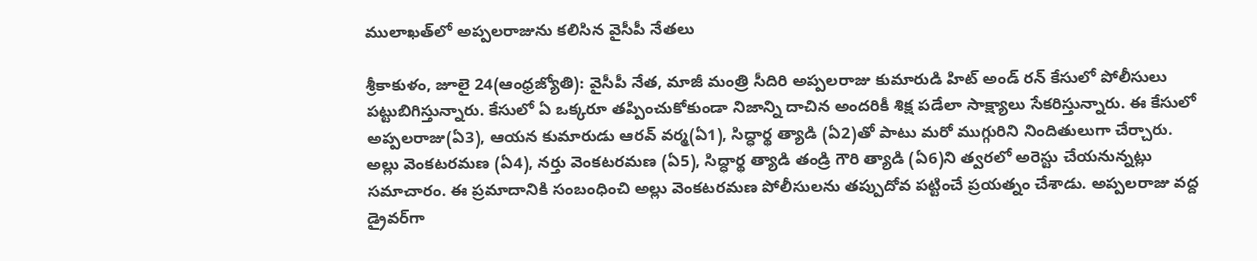ములాఖత్‌లో అప్పలరాజును కలిసిన వైసీపీ నేతలు

శ్రీకాకుళం, జూలై 24(ఆంధ్రజ్యోతి): వైసీపీ నేత, మాజీ మంత్రి సీదిరి అప్పలరాజు కుమారుడి హిట్‌ అండ్‌ రన్‌ కేసులో పోలీసులు పట్టుబిగిస్తున్నారు. కేసులో ఏ ఒక్కరూ తప్పించుకోకుండా నిజాన్ని దాచిన అందరికీ శిక్ష పడేలా సాక్ష్యాలు సేకరిస్తున్నారు. ఈ కేసులో అప్పలరాజు(ఏ3), ఆయన కుమారుడు ఆరవ్‌ వర్మ(ఏ1), సిద్ధార్థ త్యాడి (ఏ2)తో పాటు మరో ముగ్గురిని నిందితులుగా చేర్చారు. అల్లు వెంకటరమణ (ఏ4), నర్తు వెంకటరమణ (ఏ5), సిద్ధార్థ త్యాడి తండ్రి గౌరి త్యాడి (ఏ6)ని త్వరలో అరెస్టు చేయనున్నట్లు సమాచారం. ఈ ప్రమాదానికి సంబంధించి అల్లు వెంకటరమణ పోలీసులను తప్పుదోవ పట్టించే ప్రయత్నం చేశాడు. అప్పలరాజు వద్ద డ్రైవర్‌గా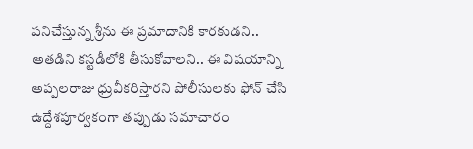పనిచేస్తున్న శ్రీను ఈ ప్రమాదానికి కారకుడని.. అతడిని కస్టడీలోకి తీసుకోవాలని.. ఈ విషయాన్ని అప్పలరాజు ధ్రువీకరిస్తారని పోలీసులకు ఫోన్‌ చేసి ఉద్దేశపూర్వకంగా తప్పుడు సమాచారం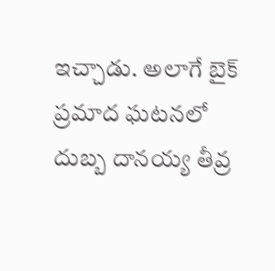ఇచ్చాడు. అలాగే బైక్‌ ప్రమాద ఘటనలో దుబ్బ దానయ్య తీవ్ర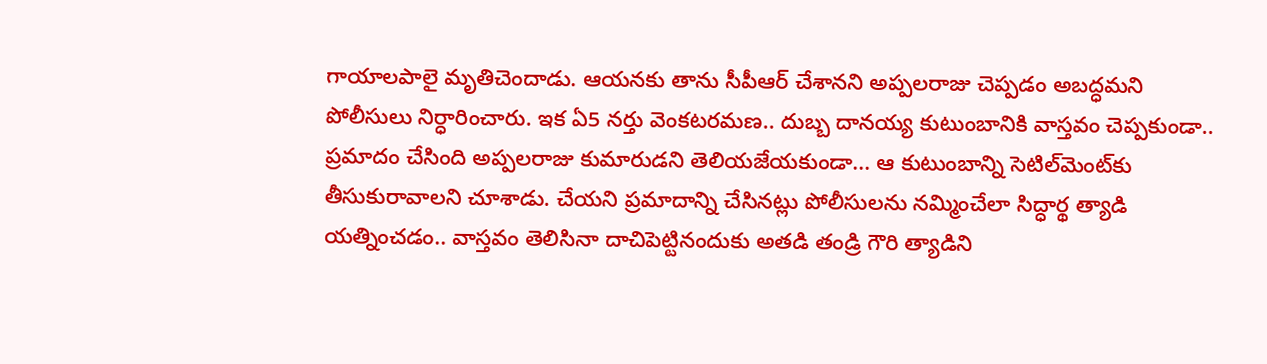గాయాలపాలై మృతిచెందాడు. ఆయనకు తాను సీపీఆర్‌ చేశానని అప్పలరాజు చెప్పడం అబద్ధమని పోలీసులు నిర్ధారించారు. ఇక ఏ5 నర్తు వెంకటరమణ.. దుబ్బ దానయ్య కుటుంబానికి వాస్తవం చెప్పకుండా.. ప్రమాదం చేసింది అప్పలరాజు కుమారుడని తెలియజేయకుండా... ఆ కుటుంబాన్ని సెటిల్‌మెంట్‌కు తీసుకురావాలని చూశాడు. చేయని ప్రమాదాన్ని చేసినట్లు పోలీసులను నమ్మించేలా సిద్ధార్థ త్యాడి యత్నించడం.. వాస్తవం తెలిసినా దాచిపెట్టినందుకు అతడి తండ్రి గౌరి త్యాడిని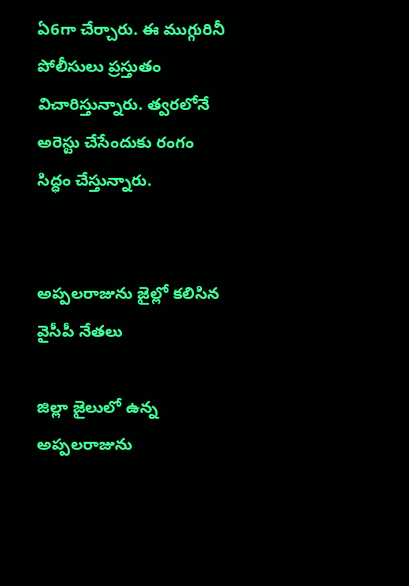ఏ6గా చేర్చారు. ఈ ముగ్గురినీ పోలీసులు ప్రస్తుతం విచారిస్తున్నారు. త్వరలోనే అరెస్టు చేసేందుకు రంగం సిద్ధం చేస్తున్నారు.


అప్పలరాజును జైల్లో కలిసిన వైసీపీ నేతలు

జిల్లా జైలులో ఉన్న అప్పలరాజును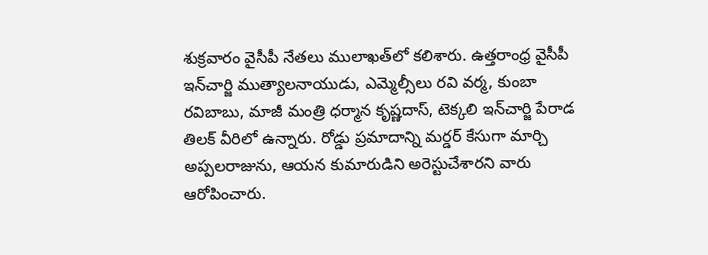శుక్రవారం వైసీపీ నేతలు ములాఖత్‌లో కలిశారు. ఉత్తరాంధ్ర వైసీపీ ఇన్‌చార్జి ముత్యాలనాయుడు, ఎమ్మెల్సీలు రవి వర్మ, కుంబా రవిబాబు, మాజీ మంత్రి ధర్మాన కృష్ణదాస్‌, టెక్కలి ఇన్‌చార్జి పేరాడ తిలక్‌ వీరిలో ఉన్నారు. రోడ్డు ప్రమాదాన్ని మర్డర్‌ కేసుగా మార్చి అప్పలరాజును, ఆయన కుమారుడిని అరెస్టుచేశారని వారు ఆరోపించారు.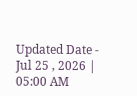Updated Date - Jul 25 , 2026 | 05:00 AM